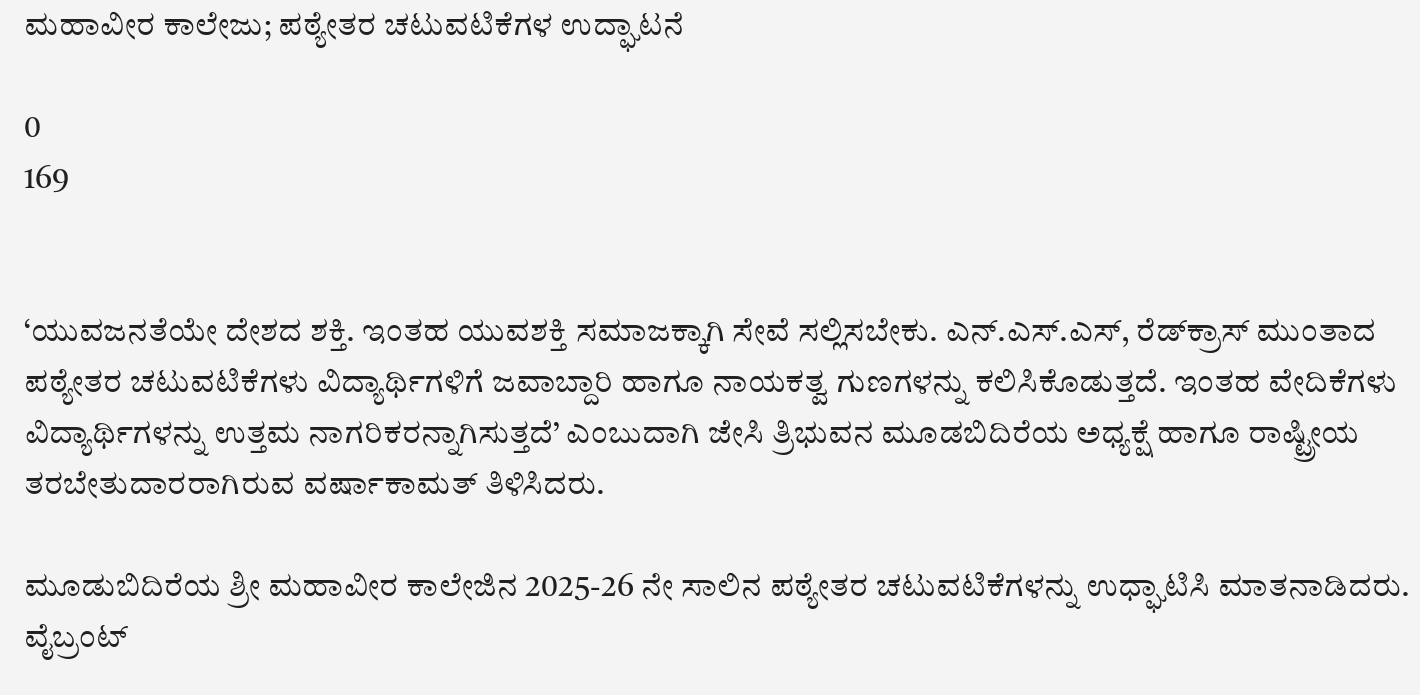ಮಹಾವೀರ ಕಾಲೇಜು; ಪಠ್ಯೇತರ ಚಟುವಟಿಕೆಗಳ ಉದ್ಘಾಟನೆ

0
169


‘ಯುವಜನತೆಯೇ ದೇಶದ ಶಕ್ತಿ. ಇಂತಹ ಯುವಶಕ್ತಿ ಸಮಾಜಕ್ಕಾಗಿ ಸೇವೆ ಸಲ್ಲಿಸಬೇಕು. ಎನ್.ಎಸ್.ಎಸ್, ರೆಡ್‌ಕ್ರಾಸ್ ಮುಂತಾದ ಪಠ್ಯೇತರ ಚಟುವಟಿಕೆಗಳು ವಿದ್ಯಾರ್ಥಿಗಳಿಗೆ ಜವಾಬ್ದಾರಿ ಹಾಗೂ ನಾಯಕತ್ವ ಗುಣಗಳನ್ನು ಕಲಿಸಿಕೊಡುತ್ತದೆ. ಇಂತಹ ವೇದಿಕೆಗಳು ವಿದ್ಯಾರ್ಥಿಗಳನ್ನು ಉತ್ತಮ ನಾಗರಿಕರನ್ನಾಗಿಸುತ್ತದೆ’ ಎಂಬುದಾಗಿ ಜೇಸಿ ತ್ರಿಭುವನ ಮೂಡಬಿದಿರೆಯ ಅಧ್ಯಕ್ಷೆ ಹಾಗೂ ರಾಷ್ಟ್ರೀಯ ತರಬೇತುದಾರರಾಗಿರುವ ವರ್ಷಾಕಾಮತ್ ತಿಳಿಸಿದರು.

ಮೂಡುಬಿದಿರೆಯ ಶ್ರೀ ಮಹಾವೀರ ಕಾಲೇಜಿನ 2025-26 ನೇ ಸಾಲಿನ ಪಠ್ಯೇತರ ಚಟುವಟಿಕೆಗಳನ್ನು ಉಧ್ಘಾಟಿಸಿ ಮಾತನಾಡಿದರು. ವೈಬ್ರಂಟ್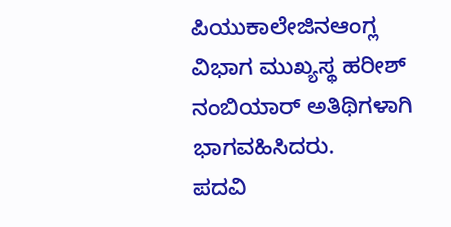ಪಿಯುಕಾಲೇಜಿನಆಂಗ್ಲ ವಿಭಾಗ ಮುಖ್ಯಸ್ಥ ಹರೀಶ್ ನಂಬಿಯಾರ್ ಅತಿಥಿಗಳಾಗಿ ಭಾಗವಹಿಸಿದರು.
ಪದವಿ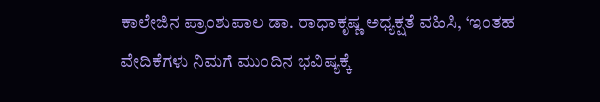ಕಾಲೇಜಿನ ಪ್ರಾಂಶುಪಾಲ ಡಾ. ರಾಧಾಕೃಷ್ಣ ಅಧ್ಯಕ್ಷತೆ ವಹಿಸಿ, ‘ಇಂತಹ ವೇದಿಕೆಗಳು ನಿಮಗೆ ಮುಂದಿನ ಭವಿಷ್ಯಕ್ಕೆ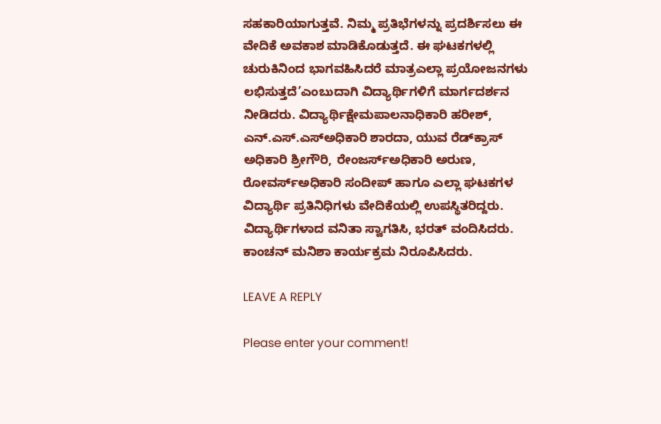ಸಹಕಾರಿಯಾಗುತ್ತವೆ. ನಿಮ್ಮ ಪ್ರತಿಭೆಗಳನ್ನು ಪ್ರದರ್ಶಿಸಲು ಈ ವೇದಿಕೆ ಅವಕಾಶ ಮಾಡಿಕೊಡುತ್ತದೆ. ಈ ಘಟಕಗಳಲ್ಲಿ ಚುರುಕಿನಿಂದ ಭಾಗವಹಿಸಿದರೆ ಮಾತ್ರಎಲ್ಲಾ ಪ್ರಯೋಜನಗಳು ಲಭಿಸುತ್ತದೆ’ಎಂಬುದಾಗಿ ವಿದ್ಯಾರ್ಥಿಗಳಿಗೆ ಮಾರ್ಗದರ್ಶನ ನೀಡಿದರು. ವಿದ್ಯಾರ್ಥಿಕ್ಷೇಮಪಾಲನಾಧಿಕಾರಿ ಹರೀಶ್, ಎನ್.ಎಸ್.ಎಸ್‌ಅಧಿಕಾರಿ ಶಾರದಾ, ಯುವ ರೆಡ್‌ಕ್ರಾಸ್‌ ಅಧಿಕಾರಿ ಶ್ರೀಗೌರಿ, ರೇಂಜರ್ಸ್ಅಧಿಕಾರಿ ಅರುಣ, ರೋವರ್ಸ್ಅಧಿಕಾರಿ ಸಂದೀಪ್ ಹಾಗೂ ಎಲ್ಲಾ ಘಟಕಗಳ ವಿದ್ಯಾರ್ಥಿ ಪ್ರತಿನಿಧಿಗಳು ವೇದಿಕೆಯಲ್ಲಿ ಉಪಸ್ಥಿತರಿದ್ದರು.
ವಿದ್ಯಾರ್ಥಿಗಳಾದ ವನಿತಾ ಸ್ವಾಗತಿಸಿ, ಭರತ್ ವಂದಿಸಿದರು. ಕಾಂಚನ್ ಮನಿಶಾ ಕಾರ್ಯಕ್ರಮ ನಿರೂಪಿಸಿದರು.

LEAVE A REPLY

Please enter your comment!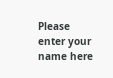Please enter your name here